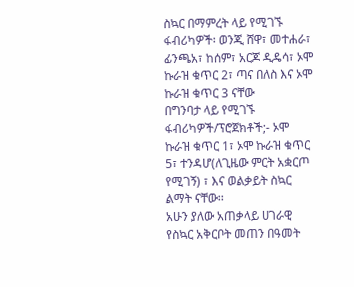ስኳር በማምረት ላይ የሚገኙ ፋብሪካዎች፡ ወንጂ ሸዋ፣ መተሐራ፣ ፊንጫአ፣ ከሰም፣ አርጆ ዲዴሳ፣ ኦሞ ኩራዝ ቁጥር 2፣ ጣና በለስ እና ኦሞ ኩራዝ ቁጥር 3 ናቸው
በግንባታ ላይ የሚገኙ ፋብሪካዎች/ፕሮጀክቶች;- ኦሞ ኩራዝ ቁጥር 1፣ ኦሞ ኩራዝ ቁጥር 5፣ ተንዳሆ(ለጊዜው ምርት አቋርጦ የሚገኝ) ፣ እና ወልቃይት ስኳር ልማት ናቸው፡፡
አሁን ያለው አጠቃላይ ሀገራዊ የስኳር አቅርቦት መጠን በዓመት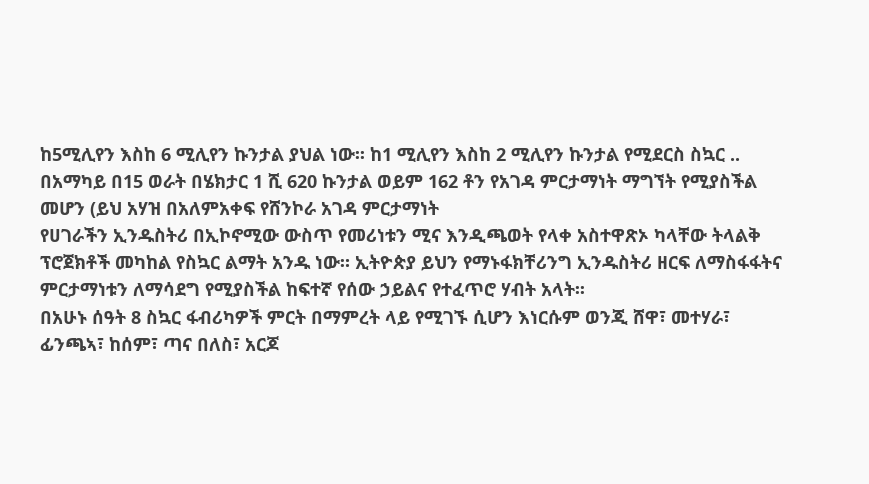ከ5ሚሊየን እስከ 6 ሚሊየን ኩንታል ያህል ነው፡፡ ከ1 ሚሊየን እስከ 2 ሚሊየን ኩንታል የሚደርስ ስኳር ..
በአማካይ በ15 ወራት በሄክታር 1 ሺ 620 ኩንታል ወይም 162 ቶን የአገዳ ምርታማነት ማግኘት የሚያስችል መሆን (ይህ አሃዝ በአለምአቀፍ የሸንኮራ አገዳ ምርታማነት
የሀገራችን ኢንዱስትሪ በኢኮኖሚው ውስጥ የመሪነቱን ሚና እንዲጫወት የላቀ አስተዋጽኦ ካላቸው ትላልቅ ፕሮጀክቶች መካከል የስኳር ልማት አንዱ ነው። ኢትዮጵያ ይህን የማኑፋክቸሪንግ ኢንዱስትሪ ዘርፍ ለማስፋፋትና ምርታማነቱን ለማሳደግ የሚያስችል ከፍተኛ የሰው ኃይልና የተፈጥሮ ሃብት አላት፡፡
በአሁኑ ሰዓት 8 ስኳር ፋብሪካዎች ምርት በማምረት ላይ የሚገኙ ሲሆን እነርሱም ወንጂ ሸዋ፣ መተሃራ፣ ፊንጫኣ፣ ከሰም፣ ጣና በለስ፣ አርጆ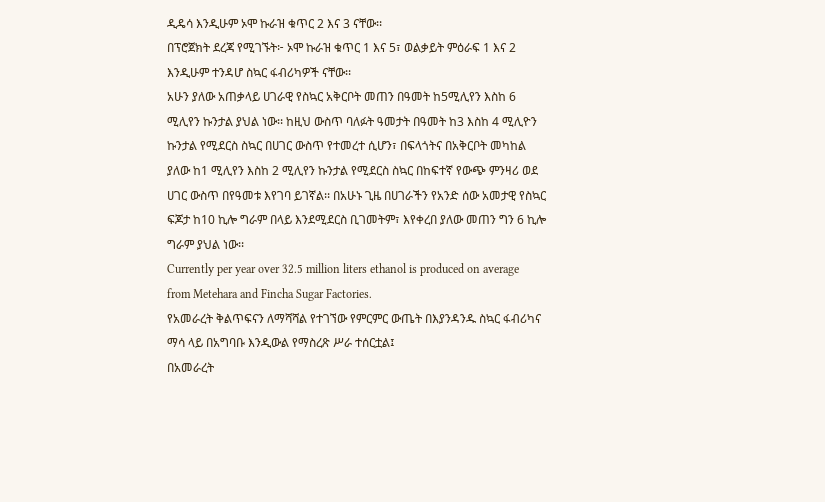ዲዴሳ እንዲሁም ኦሞ ኩራዝ ቁጥር 2 እና 3 ናቸው፡፡
በፕሮጀክት ደረጃ የሚገኙት፦ ኦሞ ኩራዝ ቁጥር 1 እና 5፣ ወልቃይት ምዕራፍ 1 እና 2 እንዲሁም ተንዳሆ ስኳር ፋብሪካዎች ናቸው፡፡
አሁን ያለው አጠቃላይ ሀገራዊ የስኳር አቅርቦት መጠን በዓመት ከ5ሚሊየን እስከ 6 ሚሊየን ኩንታል ያህል ነው፡፡ ከዚህ ውስጥ ባለፉት ዓመታት በዓመት ከ3 እስከ 4 ሚሊዮን ኩንታል የሚደርስ ስኳር በሀገር ውስጥ የተመረተ ሲሆን፣ በፍላጎትና በአቅርቦት መካከል ያለው ከ1 ሚሊየን እስከ 2 ሚሊየን ኩንታል የሚደርስ ስኳር በከፍተኛ የውጭ ምንዛሪ ወደ ሀገር ውስጥ በየዓመቱ እየገባ ይገኛል፡፡ በአሁኑ ጊዜ በሀገራችን የአንድ ሰው አመታዊ የስኳር ፍጆታ ከ10 ኪሎ ግራም በላይ እንደሚደርስ ቢገመትም፣ እየቀረበ ያለው መጠን ግን 6 ኪሎ ግራም ያህል ነው፡፡
Currently per year over 32.5 million liters ethanol is produced on average from Metehara and Fincha Sugar Factories.
የአመራረት ቅልጥፍናን ለማሻሻል የተገኘው የምርምር ውጤት በእያንዳንዱ ስኳር ፋብሪካና ማሳ ላይ በአግባቡ እንዲውል የማስረጽ ሥራ ተሰርቷል፤
በአመራረት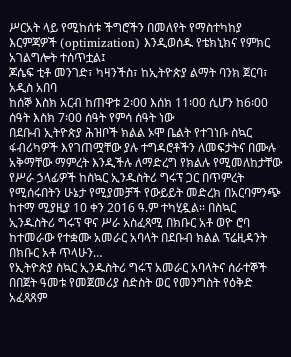ሥርአት ላይ የሚከሰቱ ችግሮችን በመለየት የማስተካከያ እርምጃዎች (optimization) እንዲወሰዱ የቴክኒክና የምክር አገልግሎት ተሰጥቷል፤
ጆሴፍ ቲቶ መንገድ፣ ካዛንችስ፣ ከኢትዮጵያ ልማት ባንክ ጀርባ፣ አዲስ አበባ
ከሰኞ እስክ አርብ ከጠዋቱ 2፡00 እሰክ 11፡00 ሲሆን ከ6፡00 ሰዓት እስክ 7፡00 ሰዓት የምሳ ሰዓት ነው
በደቡብ ኢትዮጵያ ሕዝቦች ክልል ኦሞ ቤልት የተገነቡ ስኳር ፋብሪካዎች እየገጠሟቸው ያሉ ተግዳሮቶችን ለመፍታትና በሙሉ አቅማቸው ማምረት እንዲችሉ ለማድረግ የክልሉ የሚመለከታቸው የሥራ ኃላፊዎች ከስኳር ኢንዱስትሪ ግሩፕ ጋር በጥምረት የሚሰሩበትን ሁኔታ የሚያመቻች የውይይት መድረክ በአርባምንጭ ከተማ ሚያዚያ 10 ቀን 2016 ዓ.ም ተካሂዷል፡፡ በስኳር ኢንዱስትሪ ግሩፕ ዋና ሥራ አስፈጻሚ በክቡር አቶ ወዮ ሮባ ከተመራው የተቋሙ አመራር አባላት በደቡብ ክልል ፕሬዚዳንት በክቡር አቶ ጥላሁን…
የኢትዮጵያ ስኳር ኢንዱስትሪ ግሩፕ አመራር አባላትና ሰራተኞች በበጀት ዓመቱ የመጀመሪያ ስድስት ወር የመንግስት የዕቅድ አፈጻጸም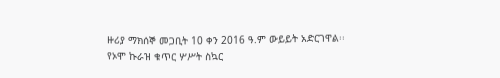ዙሪያ ማክሰኞ መጋቢት 10 ቀን 2016 ዓ.ም ውይይት አድርገዋል፡፡
የኦሞ ኩራዝ ቁጥር ሦሥት ስኳር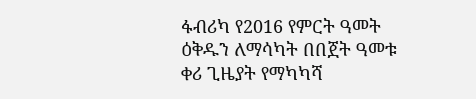ፋብሪካ የ2016 የምርት ዓመት ዕቅዱን ለማሳካት በበጀት ዓመቱ ቀሪ ጊዜያት የማካካሻ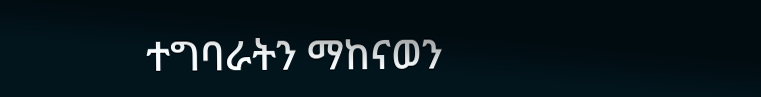ተግባራትን ማከናወን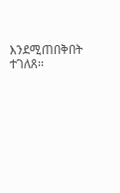እንደሚጠበቅበት ተገለጸ፡፡